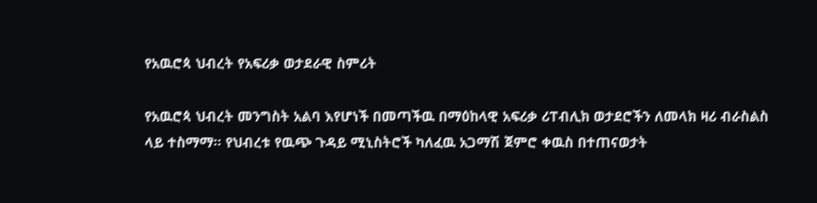የአዉሮጳ ህብረት የአፍሪቃ ወታደራዊ ስምሪት

የአዉሮጳ ህብረት መንግስት አልባ እየሆነች በመጣችዉ በማዕከላዊ አፍሪቃ ሪፐብሊክ ወታደሮችን ለመላክ ዛሪ ብራስልስ ላይ ተስማማ። የህብረቱ የዉጭ ጉዳይ ሚኒስትሮች ካለፈዉ አጋማሽ ጀምሮ ቀዉስ በተጠናወታት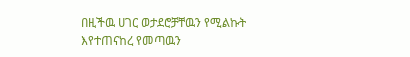በዚችዉ ሀገር ወታደሮቻቸዉን የሚልኩት እየተጠናከረ የመጣዉን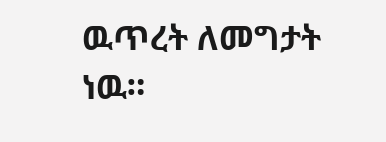ዉጥረት ለመግታት ነዉ።